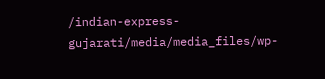/indian-express-gujarati/media/media_files/wp-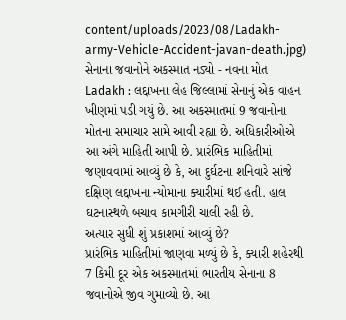content/uploads/2023/08/Ladakh-army-Vehicle-Accident-javan-death.jpg)
સેનાના જવાનોને અકસ્માત નડ્યો - નવના મોત
Ladakh : લદ્દાખના લેહ જિલ્લામાં સેનાનું એક વાહન ખીણમાં પડી ગયું છે. આ અકસ્માતમાં 9 જવાનોના મોતના સમાચાર સામે આવી રહ્યા છે. અધિકારીઓએ આ અંગે માહિતી આપી છે. પ્રારંભિક માહિતીમાં જણાવવામાં આવ્યું છે કે, આ દુર્ઘટના શનિવારે સાંજે દક્ષિણ લદ્દાખના ન્યોમાના ક્યારીમાં થઈ હતી. હાલ ઘટનાસ્થળે બચાવ કામગીરી ચાલી રહી છે.
અત્યાર સુધી શું પ્રકાશમાં આવ્યું છે?
પ્રારંભિક માહિતીમાં જાણવા મળ્યું છે કે, ક્યારી શહેરથી 7 કિમી દૂર એક અકસ્માતમાં ભારતીય સેનાના 8 જવાનોએ જીવ ગુમાવ્યો છે. આ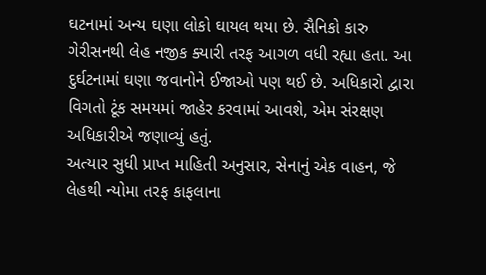ઘટનામાં અન્ય ઘણા લોકો ઘાયલ થયા છે. સૈનિકો કારુ ગેરીસનથી લેહ નજીક ક્યારી તરફ આગળ વધી રહ્યા હતા. આ દુર્ઘટનામાં ઘણા જવાનોને ઈજાઓ પણ થઈ છે. અધિકારો દ્વારા વિગતો ટૂંક સમયમાં જાહેર કરવામાં આવશે, એમ સંરક્ષણ અધિકારીએ જણાવ્યું હતું.
અત્યાર સુધી પ્રાપ્ત માહિતી અનુસાર, સેનાનું એક વાહન, જે લેહથી ન્યોમા તરફ કાફલાના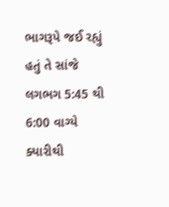ભાગરૂપે જઈ રહ્યું હતું તે સાંજે લગભગ 5:45 થી 6:00 વાગ્યે ક્યારીથી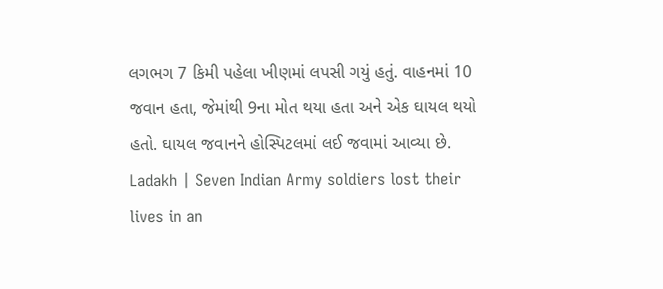લગભગ 7 કિમી પહેલા ખીણમાં લપસી ગયું હતું. વાહનમાં 10 જવાન હતા, જેમાંથી 9ના મોત થયા હતા અને એક ઘાયલ થયો હતો. ઘાયલ જવાનને હોસ્પિટલમાં લઈ જવામાં આવ્યા છે.
Ladakh | Seven Indian Army soldiers lost their lives in an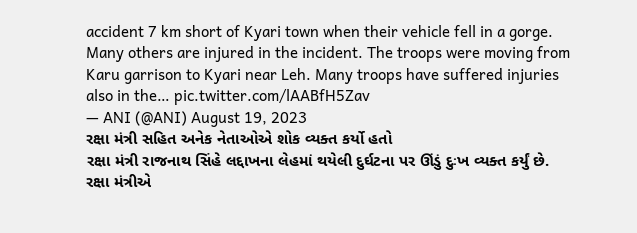accident 7 km short of Kyari town when their vehicle fell in a gorge. Many others are injured in the incident. The troops were moving from Karu garrison to Kyari near Leh. Many troops have suffered injuries also in the… pic.twitter.com/lAABfH5Zav
— ANI (@ANI) August 19, 2023
રક્ષા મંત્રી સહિત અનેક નેતાઓએ શોક વ્યક્ત કર્યો હતો
રક્ષા મંત્રી રાજનાથ સિંહે લદ્દાખના લેહમાં થયેલી દુર્ઘટના પર ઊંડું દુઃખ વ્યક્ત કર્યું છે. રક્ષા મંત્રીએ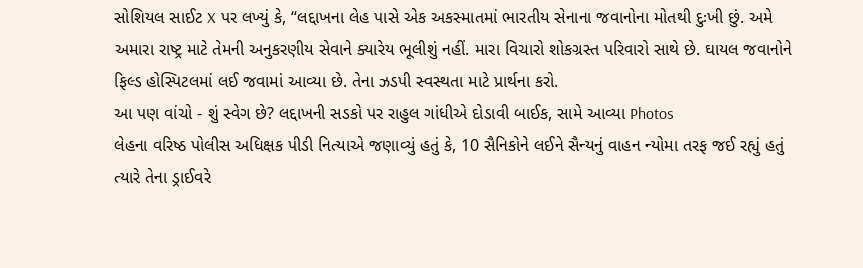સોશિયલ સાઈટ X પર લખ્યું કે, “લદ્દાખના લેહ પાસે એક અકસ્માતમાં ભારતીય સેનાના જવાનોના મોતથી દુઃખી છું. અમે અમારા રાષ્ટ્ર માટે તેમની અનુકરણીય સેવાને ક્યારેય ભૂલીશું નહીં. મારા વિચારો શોકગ્રસ્ત પરિવારો સાથે છે. ઘાયલ જવાનોને ફિલ્ડ હોસ્પિટલમાં લઈ જવામાં આવ્યા છે. તેના ઝડપી સ્વસ્થતા માટે પ્રાર્થના કરો.
આ પણ વાંચો - શું સ્વેગ છે? લદ્દાખની સડકો પર રાહુલ ગાંધીએ દોડાવી બાઈક, સામે આવ્યા Photos
લેહના વરિષ્ઠ પોલીસ અધિક્ષક પીડી નિત્યાએ જણાવ્યું હતું કે, 10 સૈનિકોને લઈને સૈન્યનું વાહન ન્યોમા તરફ જઈ રહ્યું હતું ત્યારે તેના ડ્રાઈવરે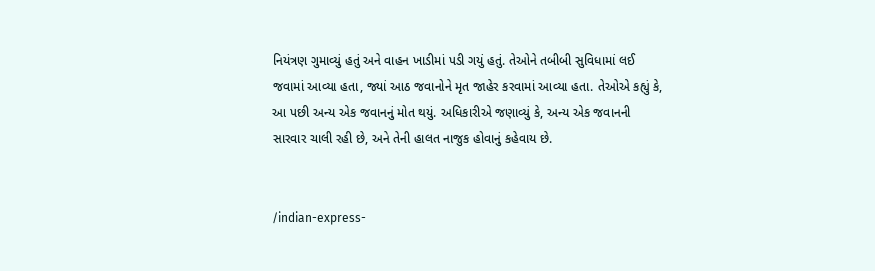નિયંત્રણ ગુમાવ્યું હતું અને વાહન ખાડીમાં પડી ગયું હતું. તેઓને તબીબી સુવિધામાં લઈ જવામાં આવ્યા હતા, જ્યાં આઠ જવાનોને મૃત જાહેર કરવામાં આવ્યા હતા. તેઓએ કહ્યું કે, આ પછી અન્ય એક જવાનનું મોત થયું. અધિકારીએ જણાવ્યું કે, અન્ય એક જવાનની સારવાર ચાલી રહી છે, અને તેની હાલત નાજુક હોવાનું કહેવાય છે.


/indian-express-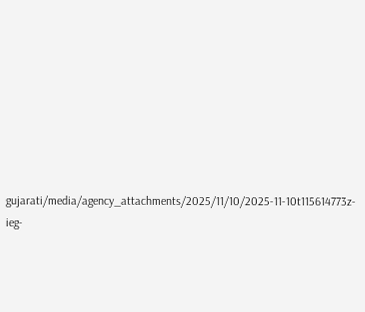gujarati/media/agency_attachments/2025/11/10/2025-11-10t115614773z-ieg-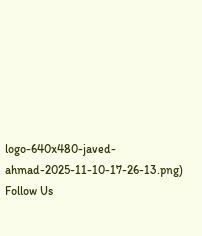logo-640x480-javed-ahmad-2025-11-10-17-26-13.png)
Follow Us